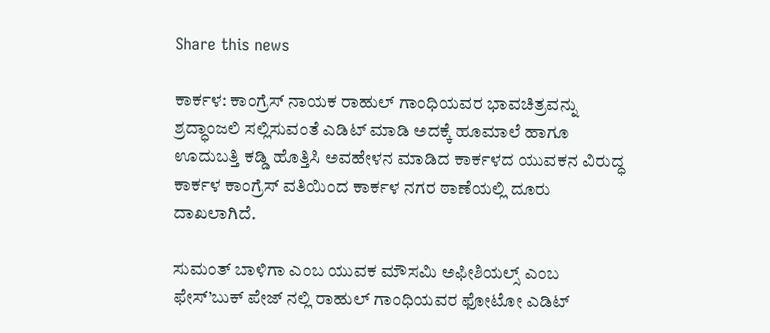Share this news

ಕಾರ್ಕಳ: ಕಾಂಗ್ರೆಸ್ ನಾಯಕ ರಾಹುಲ್ ಗಾಂಧಿಯವರ ಭಾವಚಿತ್ರವನ್ನು ಶ್ರದ್ಧಾಂಜಲಿ ಸಲ್ಲಿಸುವಂತೆ ಎಡಿಟ್ ಮಾಡಿ ಅದಕ್ಕೆ ಹೂಮಾಲೆ ಹಾಗೂ ಊದುಬತ್ತಿ ಕಡ್ಡಿ ಹೊತ್ತಿಸಿ ಅವಹೇಳನ ಮಾಡಿದ ಕಾರ್ಕಳದ ಯುವಕನ ವಿರುದ್ಧ ಕಾರ್ಕಳ ಕಾಂಗ್ರೆಸ್ ವತಿಯಿಂದ ಕಾರ್ಕಳ ನಗರ ಠಾಣೆಯಲ್ಲಿ ದೂರು ದಾಖಲಾಗಿದೆ.

ಸುಮಂತ್ ಬಾಳಿಗಾ ಎಂಬ ಯುವಕ ಮೌಸಮಿ ಅಫೀಶಿಯಲ್ಸ್ ಎಂಬ ಫೇಸ್’ಬುಕ್ ಪೇಜ್ ನಲ್ಲಿ ರಾಹುಲ್ ಗಾಂಧಿಯವರ ಫೋಟೋ ಎಡಿಟ್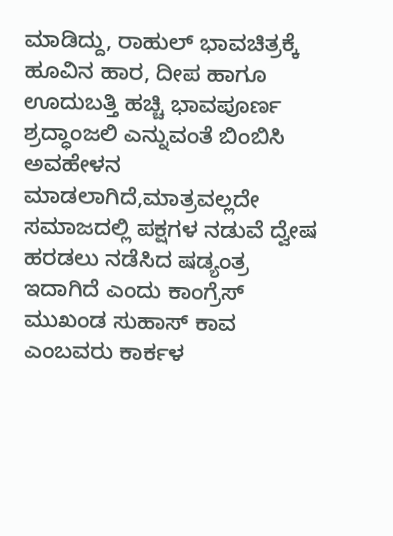ಮಾಡಿದ್ದು, ರಾಹುಲ್ ಭಾವಚಿತ್ರಕ್ಕೆ ಹೂವಿನ ಹಾರ, ದೀಪ ಹಾಗೂ ಊದುಬತ್ತಿ ಹಚ್ಚಿ ಭಾವಪೂರ್ಣ ಶ್ರದ್ಧಾಂಜಲಿ ಎನ್ನುವಂತೆ ಬಿಂಬಿಸಿ ಅವಹೇಳನ ಮಾಡಲಾಗಿದೆ,ಮಾತ್ರವಲ್ಲದೇ ಸಮಾಜದಲ್ಲಿ ಪಕ್ಷಗಳ ನಡುವೆ ದ್ವೇಷ ಹರಡಲು ನಡೆಸಿದ ಷಡ್ಯಂತ್ರ ಇದಾಗಿದೆ ಎಂದು ಕಾಂಗ್ರೆಸ್ ಮುಖಂಡ ಸುಹಾಸ್ ಕಾವ ಎಂಬವರು ಕಾರ್ಕಳ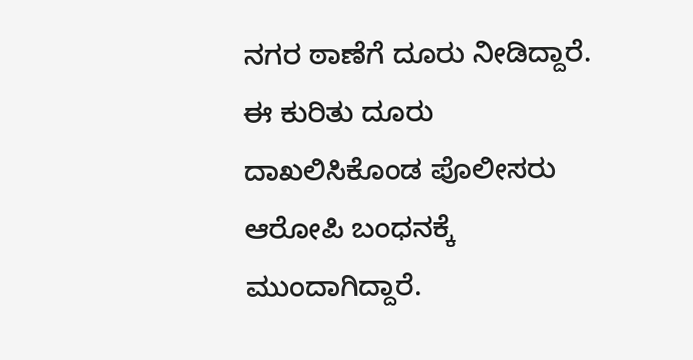ನಗರ ಠಾಣೆಗೆ ದೂರು ನೀಡಿದ್ದಾರೆ.
ಈ ಕುರಿತು ದೂರು ದಾಖಲಿಸಿಕೊಂಡ ಪೊಲೀಸರು ಆರೋಪಿ ಬಂಧನಕ್ಕೆ ಮುಂದಾಗಿದ್ದಾರೆ.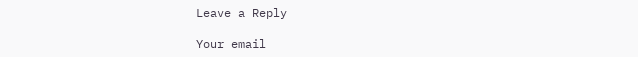Leave a Reply

Your email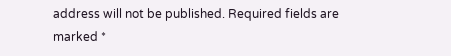address will not be published. Required fields are marked *